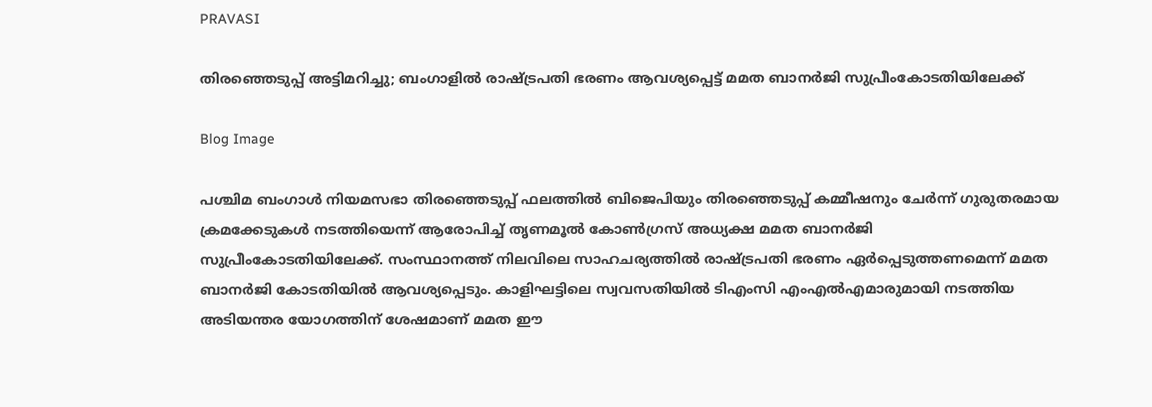PRAVASI

തിരഞ്ഞെടുപ്പ് അട്ടിമറിച്ചു; ബംഗാളിൽ രാഷ്ട്രപതി ഭരണം ആവശ്യപ്പെട്ട് മമത ബാനർജി സുപ്രീംകോടതിയിലേക്ക്

Blog Image

പശ്ചിമ ബംഗാൾ നിയമസഭാ തിരഞ്ഞെടുപ്പ് ഫലത്തിൽ ബിജെപിയും തിരഞ്ഞെടുപ്പ് കമ്മീഷനും ചേർന്ന് ഗുരുതരമായ ക്രമക്കേടുകൾ നടത്തിയെന്ന് ആരോപിച്ച് തൃണമൂൽ കോൺഗ്രസ് അധ്യക്ഷ മമത ബാനർജി സുപ്രീംകോടതിയിലേക്ക്. സംസ്ഥാനത്ത് നിലവിലെ സാഹചര്യത്തിൽ രാഷ്ട്രപതി ഭരണം ഏർപ്പെടുത്തണമെന്ന് മമത ബാനർജി കോടതിയിൽ ആവശ്യപ്പെടും. കാളിഘട്ടിലെ സ്വവസതിയിൽ ടിഎംസി എംഎൽഎമാരുമായി നടത്തിയ അടിയന്തര യോഗത്തിന് ശേഷമാണ് മമത ഈ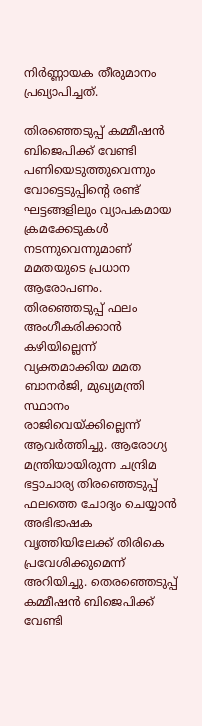നിർണ്ണായക തീരുമാനം പ്രഖ്യാപിച്ചത്.

തിരഞ്ഞെടുപ്പ് കമ്മീഷൻ ബിജെപിക്ക് വേണ്ടി പണിയെടുത്തുവെന്നും വോട്ടെടുപ്പിന്റെ രണ്ട് ഘട്ടങ്ങളിലും വ്യാപകമായ ക്രമക്കേടുകൾ നടന്നുവെന്നുമാണ് മമതയുടെ പ്രധാന ആരോപണം. തിരഞ്ഞെടുപ്പ് ഫലം അംഗീകരിക്കാൻ കഴിയില്ലെന്ന് വ്യക്തമാക്കിയ മമത ബാനർജി, മുഖ്യമന്ത്രി സ്ഥാനം രാജിവെയ്ക്കില്ലെന്ന് ആവർത്തിച്ചു. ആരോഗ്യ മന്ത്രിയായിരുന്ന ചന്ദ്രിമ ഭട്ടാചാര്യ തിരഞ്ഞെടുപ്പ് ഫലത്തെ ചോദ്യം ചെയ്യാൻ അഭിഭാഷക വൃത്തിയിലേക്ക് തിരികെ പ്രവേശിക്കുമെന്ന് അറിയിച്ചു. തെരഞ്ഞെടുപ്പ് കമ്മീഷൻ ബിജെപിക്ക് വേണ്ടി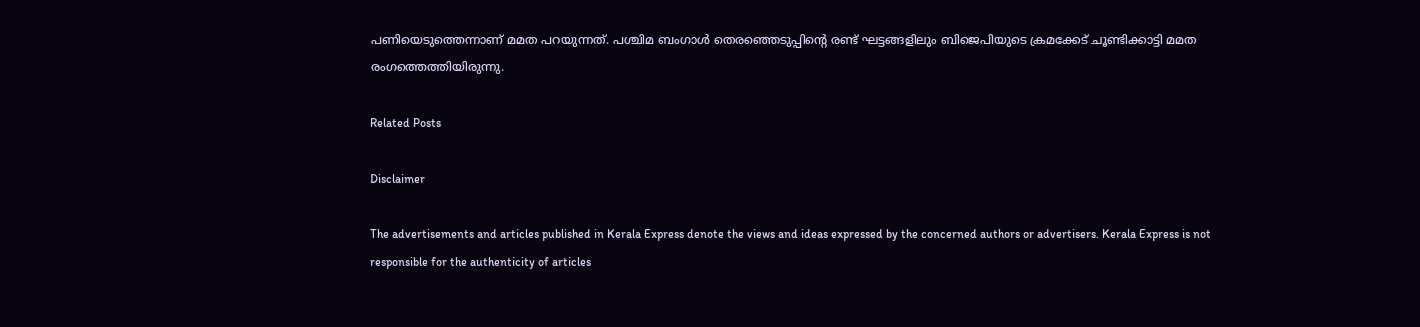പണിയെടുത്തെന്നാണ് മമത പറയുന്നത്. പശ്ചിമ ബംഗാൾ ‍തെരഞ്ഞെടുപ്പിൻ്റെ രണ്ട് ഘട്ടങ്ങളിലും ബിജെപിയുടെ ക്രമക്കേട് ചൂണ്ടിക്കാട്ടി മമത രംഗത്തെത്തിയിരുന്നു.

Related Posts

Disclaimer

The advertisements and articles published in Kerala Express denote the views and ideas expressed by the concerned authors or advertisers. Kerala Express is not responsible for the authenticity of articles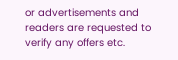or advertisements and readers are requested to verify any offers etc.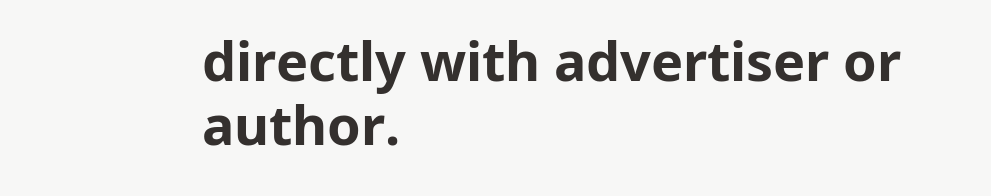directly with advertiser or author.